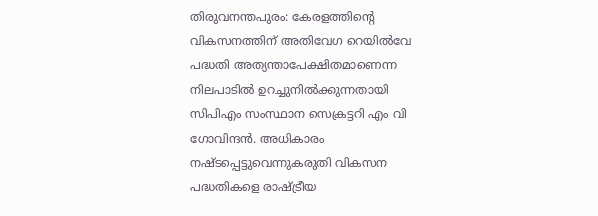തിരുവനന്തപുരം: കേരളത്തിന്റെ വികസനത്തിന് അതിവേഗ റെയിൽവേ പദ്ധതി അത്യന്താപേക്ഷിതമാണെന്ന നിലപാടിൽ ഉറച്ചുനിൽക്കുന്നതായി സിപിഎം സംസ്ഥാന സെക്രട്ടറി എം വി ഗോവിന്ദൻ. അധികാരം നഷ്ടപ്പെട്ടുവെന്നുകരുതി വികസന പദ്ധതികളെ രാഷ്ട്രീയ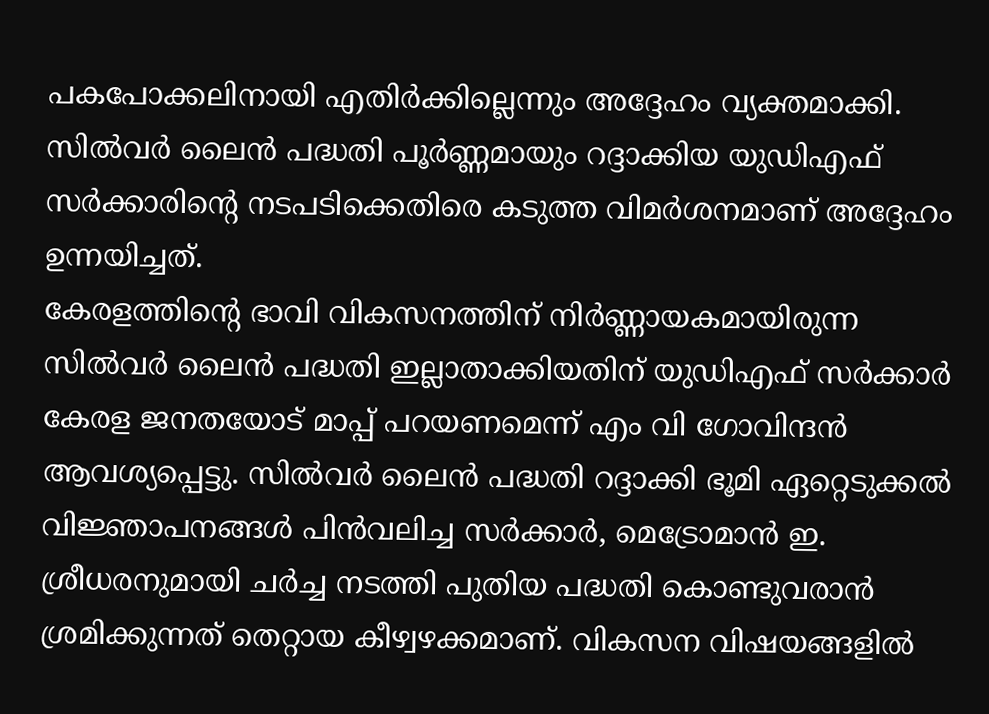പകപോക്കലിനായി എതിർക്കില്ലെന്നും അദ്ദേഹം വ്യക്തമാക്കി. സിൽവർ ലൈൻ പദ്ധതി പൂർണ്ണമായും റദ്ദാക്കിയ യുഡിഎഫ് സർക്കാരിന്റെ നടപടിക്കെതിരെ കടുത്ത വിമർശനമാണ് അദ്ദേഹം ഉന്നയിച്ചത്.
കേരളത്തിന്റെ ഭാവി വികസനത്തിന് നിർണ്ണായകമായിരുന്ന സിൽവർ ലൈൻ പദ്ധതി ഇല്ലാതാക്കിയതിന് യുഡിഎഫ് സർക്കാർ കേരള ജനതയോട് മാപ്പ് പറയണമെന്ന് എം വി ഗോവിന്ദൻ ആവശ്യപ്പെട്ടു. സിൽവർ ലൈൻ പദ്ധതി റദ്ദാക്കി ഭൂമി ഏറ്റെടുക്കൽ വിജ്ഞാപനങ്ങൾ പിൻവലിച്ച സർക്കാർ, മെട്രോമാൻ ഇ. ശ്രീധരനുമായി ചർച്ച നടത്തി പുതിയ പദ്ധതി കൊണ്ടുവരാൻ ശ്രമിക്കുന്നത് തെറ്റായ കീഴ്വഴക്കമാണ്. വികസന വിഷയങ്ങളിൽ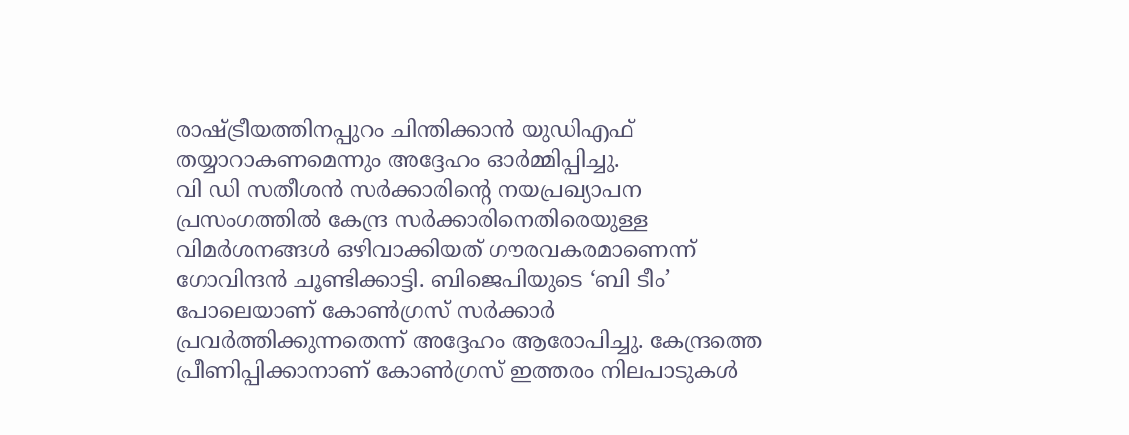രാഷ്ട്രീയത്തിനപ്പുറം ചിന്തിക്കാൻ യുഡിഎഫ് തയ്യാറാകണമെന്നും അദ്ദേഹം ഓർമ്മിപ്പിച്ചു.
വി ഡി സതീശൻ സർക്കാരിന്റെ നയപ്രഖ്യാപന പ്രസംഗത്തിൽ കേന്ദ്ര സർക്കാരിനെതിരെയുള്ള വിമർശനങ്ങൾ ഒഴിവാക്കിയത് ഗൗരവകരമാണെന്ന് ഗോവിന്ദൻ ചൂണ്ടിക്കാട്ടി. ബിജെപിയുടെ ‘ബി ടീം’ പോലെയാണ് കോൺഗ്രസ് സർക്കാർ പ്രവർത്തിക്കുന്നതെന്ന് അദ്ദേഹം ആരോപിച്ചു. കേന്ദ്രത്തെ പ്രീണിപ്പിക്കാനാണ് കോൺഗ്രസ് ഇത്തരം നിലപാടുകൾ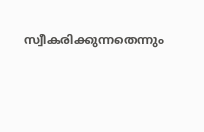സ്വീകരിക്കുന്നതെന്നും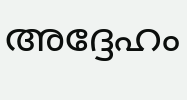അദ്ദേഹം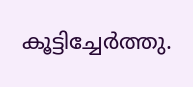കൂട്ടിച്ചേർത്തു.